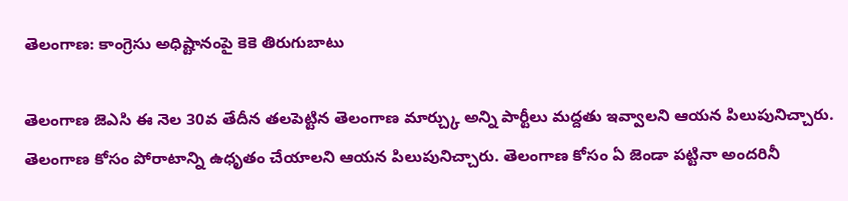తెలంగాణ: కాంగ్రెసు అధిష్టానంపై కెకె తిరుగుబాటు

తెలంగాణ జెఎసి ఈ నెల 30వ తేదీన తలపెట్టిన తెలంగాణ మార్చ్కు అన్ని పార్టీలు మద్దతు ఇవ్వాలని ఆయన పిలుపునిచ్చారు. తెలంగాణ కోసం పోరాటాన్ని ఉధృతం చేయాలని ఆయన పిలుపునిచ్చారు. తెలంగాణ కోసం ఏ జెండా పట్టినా అందరినీ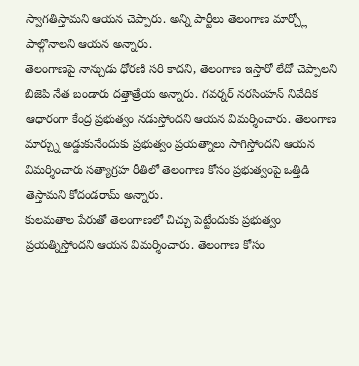స్వాగతిస్తామని ఆయన చెప్పారు. అన్ని పార్టీలు తెలంగాణ మార్చ్లో పాల్గొనాలని ఆయన అన్నారు.
తెలంగాణపై నాన్చుడు ధోరణి సరి కాదని, తెలంగాణ ఇస్తారో లేదో చెప్పాలని బిజెపి నేత బండారు దత్తాత్రేయ అన్నారు. గవర్నర్ నరసింహన్ నివేదిక ఆధారంగా కేంద్ర ప్రభుత్వం నడుస్తోందని ఆయన విమర్శించారు. తెలంగాణ మార్చ్ను అడ్డుకునేందుకు ప్రభుత్వం ప్రయత్నాలు సాగిస్తోందని ఆయన విమర్శించారు సత్యాగ్రహ రీతిలో తెలంగాణ కోసం ప్రభుత్వంపై ఒత్తిడి తెస్తామని కోదండరామ్ అన్నారు.
కులమతాల పేరుతో తెలంగాణలో చిచ్చు పెట్టేందుకు ప్రభుత్వం ప్రయత్నిస్తోందని ఆయన విమర్శించారు. తెలంగాణ కోసం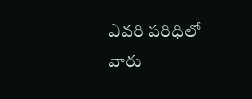ఎవరి పరిధిలో వారు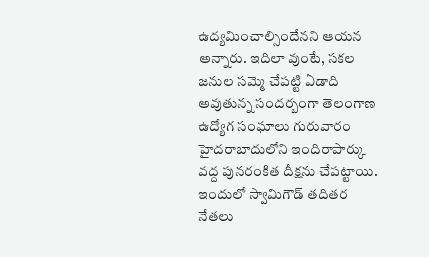ఉద్యమించాల్సిందేనని ఆయన అన్నారు. ఇదిలా వుంటే, సకల జనుల సమ్మె చేపట్టి ఏడాది అవుతున్న సందర్బంగా తెలంగాణ ఉద్యోగ సంఘాలు గురువారం హైదరాబాదులోని ఇందిరాపార్కు వద్ద పునరంకిత దీక్షను చేపట్టాయి. ఇందులో స్వామిగౌడ్ తదితర నేతలు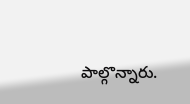పాల్గొన్నారు.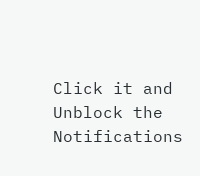Click it and Unblock the Notifications